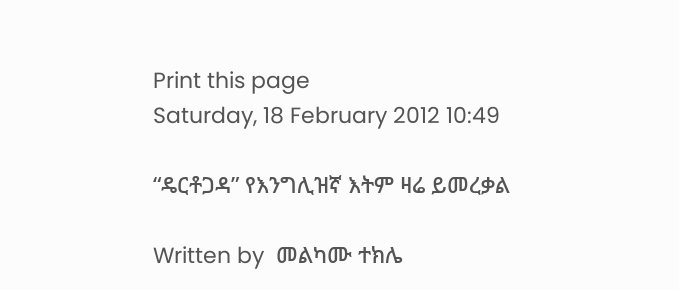Print this page
Saturday, 18 February 2012 10:49

“ዴርቶጋዳ” የእንግሊዝኛ እትም ዛሬ ይመረቃል

Written by  መልካሙ ተክሌ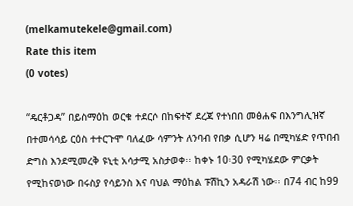(melkamutekele@gmail.com)
Rate this item
(0 votes)

“ዴርቶጋዳ” በይስማዕከ ወርቁ ተደርሶ በከፍተኛ ደረጃ የተነበበ መፅሐፍ በእንግሊዝኛ በተመሳሳይ ርዕስ ተተርጉሞ ባለፈው ሳምንት ለንባብ የበቃ ሲሆን ዛሬ በሚካሄድ የጥበብ ድግስ እንደሚመረቅ ዩኒቲ አሳታሚ አስታወቀ፡፡ ከቀኑ 10፡30 የሚካሄደው ምርቃት የሚከናወነው በሩስያ የሳይንስ እና ባህል ማዕከል ፑሽኪን አዳራሽ ነው፡፡ በ74 ብር ከ99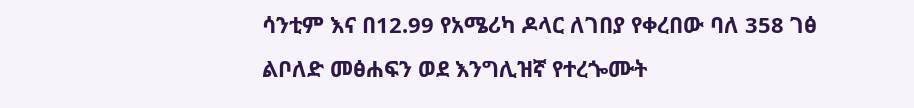ሳንቲም እና በ12.99 የአሜሪካ ዶላር ለገበያ የቀረበው ባለ 358 ገፅ ልቦለድ መፅሐፍን ወደ እንግሊዝኛ የተረጐሙት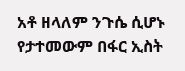አቶ ዘላለም ንጉሴ ሲሆኑ የታተመውም በፋር ኢስት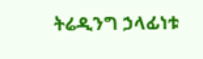ትሬዲንግ ኃላፊነቱ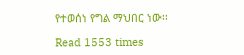የተወሰነ የግል ማህበር ነው፡፡

Read 1553 times